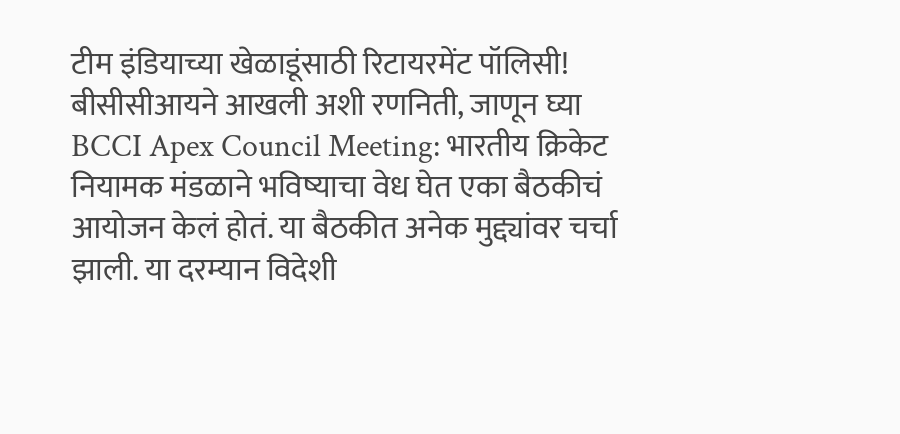टीम इंडियाच्या खेळाडूंसाठी रिटायरमेंट पॉलिसी! बीसीसीआयने आखली अशी रणनिती, जाणून घ्या
BCCI Apex Council Meeting: भारतीय क्रिकेट नियामक मंडळाने भविष्याचा वेध घेत एका बैठकीचं आयोजन केलं होतं. या बैठकीत अनेक मुद्द्यांवर चर्चा झाली. या दरम्यान विदेशी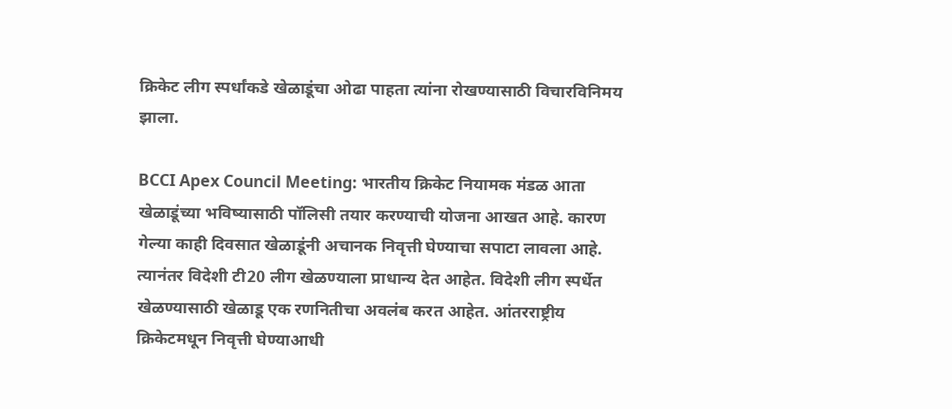क्रिकेट लीग स्पर्धांकडे खेळाडूंचा ओढा पाहता त्यांना रोखण्यासाठी विचारविनिमय झाला.

BCCI Apex Council Meeting: भारतीय क्रिकेट नियामक मंडळ आता खेळाडूंच्या भविष्यासाठी पॉलिसी तयार करण्याची योजना आखत आहे. कारण गेल्या काही दिवसात खेळाडूंनी अचानक निवृत्ती घेण्याचा सपाटा लावला आहे. त्यानंतर विदेशी टी20 लीग खेळण्याला प्राधान्य देत आहेत. विदेशी लीग स्पर्धेत खेळण्यासाठी खेळाडू एक रणनितीचा अवलंब करत आहेत. आंतरराष्ट्रीय क्रिकेटमधून निवृत्ती घेण्याआधी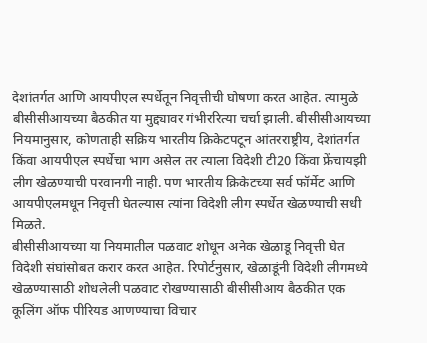देशांतर्गत आणि आयपीएल स्पर्धेतून निवृत्तीची घोषणा करत आहेत. त्यामुळे बीसीसीआयच्या बैठकीत या मुद्द्यावर गंभीररित्या चर्चा झाली. बीसीसीआयच्या नियमानुसार, कोणताही सक्रिय भारतीय क्रिकेटपटून आंतरराष्ट्रीय, देशांतर्गत किंवा आयपीएल स्पर्धेचा भाग असेल तर त्याला विदेशी टी20 किंवा फ्रेंचायझी लीग खेळण्याची परवानगी नाही. पण भारतीय क्रिकेटच्या सर्व फॉर्मेट आणि आयपीएलमधून निवृत्ती घेतल्यास त्यांना विदेशी लीग स्पर्धेत खेळण्याची सधी मिळते.
बीसीसीआयच्या या नियमातील पळवाट शोधून अनेक खेळाडू निवृत्ती घेत विदेशी संघांसोबत करार करत आहेत. रिपोर्टनुसार, खेळाडूंनी विदेशी लीगमध्ये खेळण्यासाठी शोधलेली पळवाट रोखण्यासाठी बीसीसीआय बैठकीत एक कूलिंग ऑफ पीरियड आणण्याचा विचार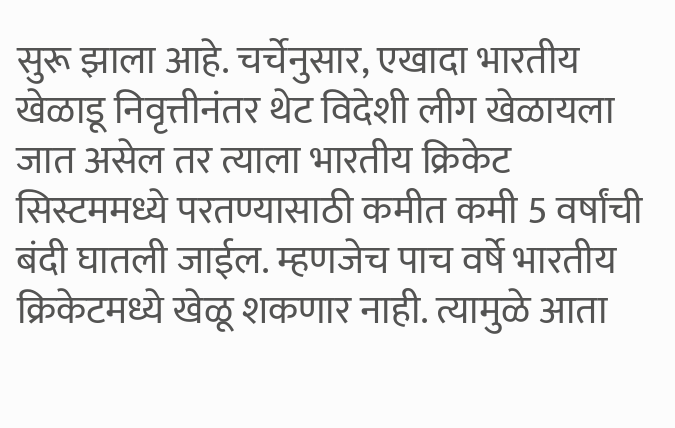सुरू झाला आहे. चर्चेनुसार, एखादा भारतीय खेळाडू निवृत्तीनंतर थेट विदेशी लीग खेळायला जात असेल तर त्याला भारतीय क्रिकेट सिस्टममध्ये परतण्यासाठी कमीत कमी 5 वर्षांची बंदी घातली जाईल. म्हणजेच पाच वर्षे भारतीय क्रिकेटमध्ये खेळू शकणार नाही. त्यामुळे आता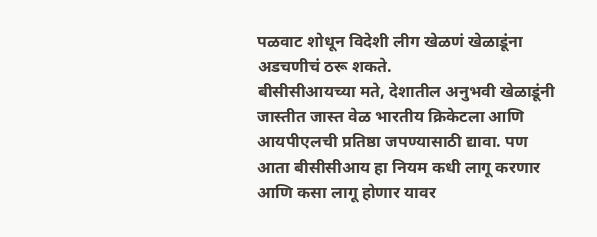पळवाट शोधून विदेशी लीग खेळणं खेळाडूंना अडचणीचं ठरू शकते.
बीसीसीआयच्या मते, देशातील अनुभवी खेळाडूंनी जास्तीत जास्त वेळ भारतीय क्रिकेटला आणि आयपीएलची प्रतिष्ठा जपण्यासाठी द्यावा. पण आता बीसीसीआय हा नियम कधी लागू करणार आणि कसा लागू होणार यावर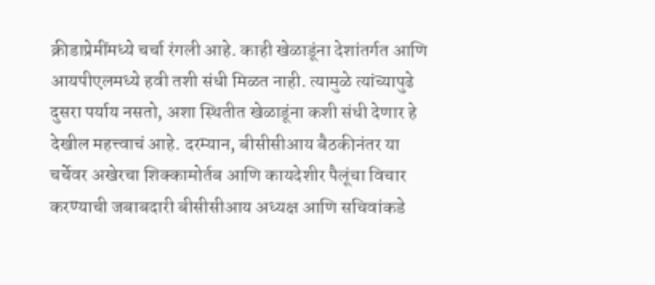क्रीडाप्रेमींमध्ये चर्चा रंगली आहे. काही खेळाडूंना देशांतर्गत आणि आयपीएलमध्ये हवी तशी संधी मिळत नाही. त्यामुळे त्यांच्यापुढे दुसरा पर्याय नसतो, अशा स्थितीत खेळाडूंना कशी संधी देणार हे देखील महत्त्वाचं आहे. दरम्यान, बीसीसीआय बैठकीनंतर या चर्चेवर अखेरचा शिक्कामोर्तब आणि कायदेशीर पैलूंचा विचार करण्याची जबाबदारी बीसीसीआय अध्यक्ष आणि सचिवांकडे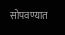सोपवण्यात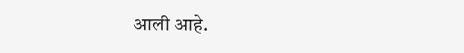आली आहे.